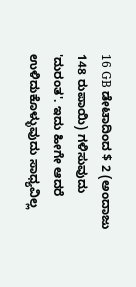16 GB ಡೇಟಾದಿಂದ $ 2 (ಅಂದಾಜು 148 ರುಪಾಯಿ) ಗಳಿಸುವುದು 'ದುರಂತ'. ಇದು ಹೀಗೇ ಆದರೆ ಉಳಿದುಕೊಳ್ಳುವುದು ಸಾಧ್ಯವಿಲ್ಲ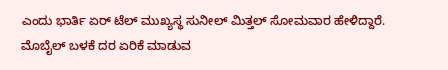ಎಂದು ಭಾರ್ತಿ ಏರ್ ಟೆಲ್ ಮುಖ್ಯಸ್ಥ ಸುನೀಲ್ ಮಿತ್ತಲ್ ಸೋಮವಾರ ಹೇಳಿದ್ದಾರೆ. ಮೊಬೈಲ್ ಬಳಕೆ ದರ ಏರಿಕೆ ಮಾಡುವ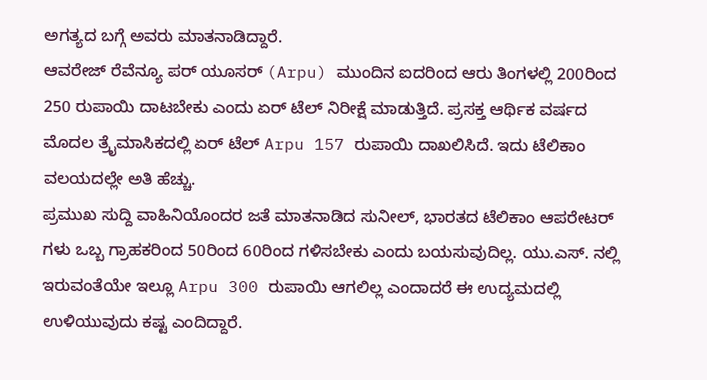ಅಗತ್ಯದ ಬಗ್ಗೆ ಅವರು ಮಾತನಾಡಿದ್ದಾರೆ.
ಆವರೇಜ್ ರೆವೆನ್ಯೂ ಪರ್ ಯೂಸರ್ (Arpu) ಮುಂದಿನ ಐದರಿಂದ ಆರು ತಿಂಗಳಲ್ಲಿ 200ರಿಂದ 250 ರುಪಾಯಿ ದಾಟಬೇಕು ಎಂದು ಏರ್ ಟೆಲ್ ನಿರೀಕ್ಷೆ ಮಾಡುತ್ತಿದೆ. ಪ್ರಸಕ್ತ ಆರ್ಥಿಕ ವರ್ಷದ ಮೊದಲ ತ್ರೈಮಾಸಿಕದಲ್ಲಿ ಏರ್ ಟೆಲ್ Arpu 157 ರುಪಾಯಿ ದಾಖಲಿಸಿದೆ. ಇದು ಟೆಲಿಕಾಂ ವಲಯದಲ್ಲೇ ಅತಿ ಹೆಚ್ಚು.
ಪ್ರಮುಖ ಸುದ್ದಿ ವಾಹಿನಿಯೊಂದರ ಜತೆ ಮಾತನಾಡಿದ ಸುನೀಲ್, ಭಾರತದ ಟೆಲಿಕಾಂ ಆಪರೇಟರ್ ಗಳು ಒಬ್ಬ ಗ್ರಾಹಕರಿಂದ 50ರಿಂದ 60ರಿಂದ ಗಳಿಸಬೇಕು ಎಂದು ಬಯಸುವುದಿಲ್ಲ. ಯು.ಎಸ್. ನಲ್ಲಿ ಇರುವಂತೆಯೇ ಇಲ್ಲೂ Arpu 300 ರುಪಾಯಿ ಆಗಲಿಲ್ಲ ಎಂದಾದರೆ ಈ ಉದ್ಯಮದಲ್ಲಿ ಉಳಿಯುವುದು ಕಷ್ಟ ಎಂದಿದ್ದಾರೆ.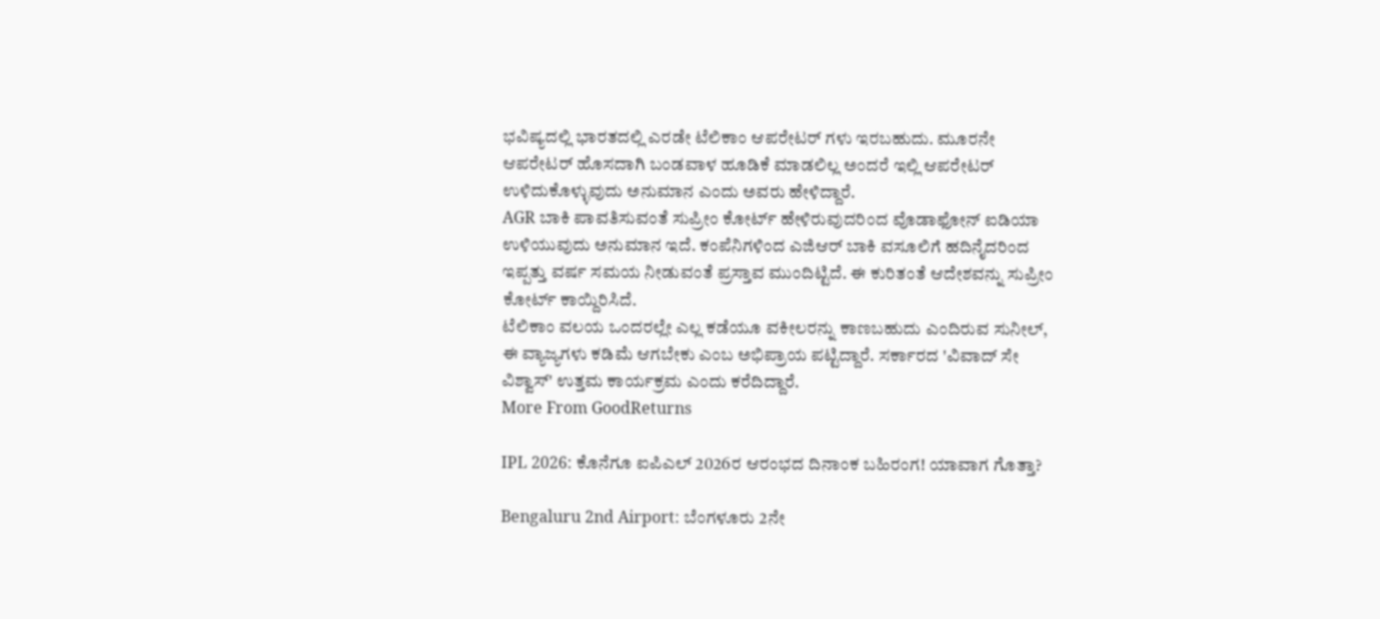ಭವಿಷ್ಯದಲ್ಲಿ ಭಾರತದಲ್ಲಿ ಎರಡೇ ಟೆಲಿಕಾಂ ಆಪರೇಟರ್ ಗಳು ಇರಬಹುದು. ಮೂರನೇ ಆಪರೇಟರ್ ಹೊಸದಾಗಿ ಬಂಡವಾಳ ಹೂಡಿಕೆ ಮಾಡಲಿಲ್ಲ ಅಂದರೆ ಇಲ್ಲಿ ಆಪರೇಟರ್ ಉಳಿದುಕೊಳ್ಳುವುದು ಅನುಮಾನ ಎಂದು ಅವರು ಹೇಳಿದ್ದಾರೆ.
AGR ಬಾಕಿ ಪಾವತಿಸುವಂತೆ ಸುಪ್ರೀಂ ಕೋರ್ಟ್ ಹೇಳಿರುವುದರಿಂದ ವೊಡಾಫೋನ್ ಐಡಿಯಾ ಉಳಿಯುವುದು ಅನುಮಾನ ಇದೆ. ಕಂಪೆನಿಗಳಿಂದ ಎಜಿಆರ್ ಬಾಕಿ ವಸೂಲಿಗೆ ಹದಿನೈದರಿಂದ ಇಪ್ಪತ್ತು ವರ್ಷ ಸಮಯ ನೀಡುವಂತೆ ಪ್ರಸ್ತಾವ ಮುಂದಿಟ್ಟಿದೆ. ಈ ಕುರಿತಂತೆ ಆದೇಶವನ್ನು ಸುಪ್ರೀಂ ಕೋರ್ಟ್ ಕಾಯ್ದಿರಿಸಿದೆ.
ಟೆಲಿಕಾಂ ವಲಯ ಒಂದರಲ್ಲೇ ಎಲ್ಲ ಕಡೆಯೂ ವಕೀಲರನ್ನು ಕಾಣಬಹುದು ಎಂದಿರುವ ಸುನೀಲ್, ಈ ವ್ಯಾಜ್ಯಗಳು ಕಡಿಮೆ ಆಗಬೇಕು ಎಂಬ ಅಭಿಪ್ರಾಯ ಪಟ್ಟಿದ್ದಾರೆ. ಸರ್ಕಾರದ 'ವಿವಾದ್ ಸೇ ವಿಶ್ವಾಸ್' ಉತ್ತಮ ಕಾರ್ಯಕ್ರಮ ಎಂದು ಕರೆದಿದ್ದಾರೆ.
More From GoodReturns

IPL 2026: ಕೊನೆಗೂ ಐಪಿಎಲ್ 2026ರ ಆರಂಭದ ದಿನಾಂಕ ಬಹಿರಂಗ! ಯಾವಾಗ ಗೊತ್ತಾ?

Bengaluru 2nd Airport: ಬೆಂಗಳೂರು 2ನೇ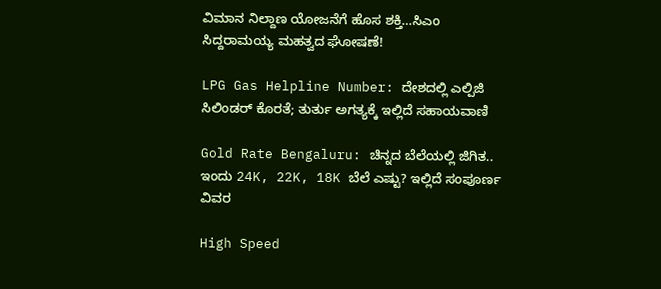ವಿಮಾನ ನಿಲ್ದಾಣ ಯೋಜನೆಗೆ ಹೊಸ ಶಕ್ತಿ…ಸಿಎಂ ಸಿದ್ದರಾಮಯ್ಯ ಮಹತ್ವದ ಘೋಷಣೆ!

LPG Gas Helpline Number: ದೇಶದಲ್ಲಿ ಎಲ್ಪಿಜಿ ಸಿಲಿಂಡರ್ ಕೊರತೆ; ತುರ್ತು ಅಗತ್ಯಕ್ಕೆ ಇಲ್ಲಿದೆ ಸಹಾಯವಾಣಿ

Gold Rate Bengaluru: ಚಿನ್ನದ ಬೆಲೆಯಲ್ಲಿ ಜಿಗಿತ.. ಇಂದು 24K, 22K, 18K ಬೆಲೆ ಎಷ್ಟು? ಇಲ್ಲಿದೆ ಸಂಪೂರ್ಣ ವಿವರ

High Speed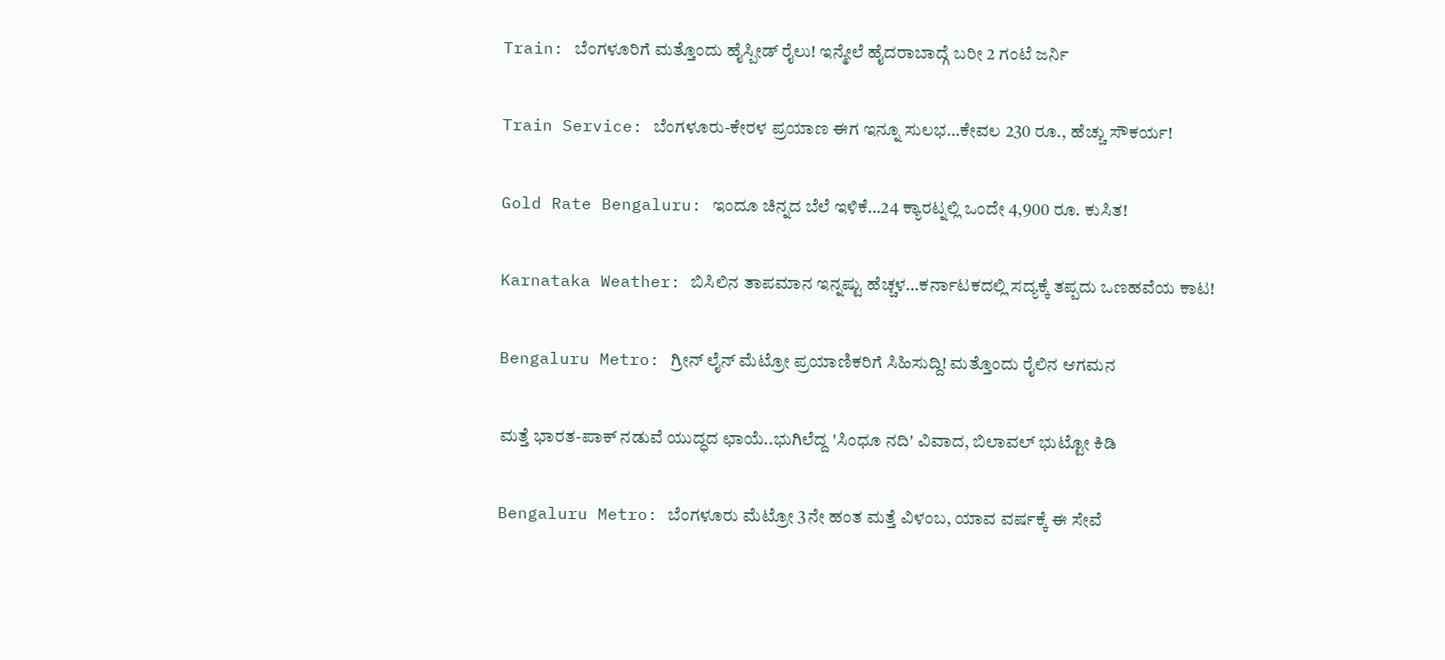Train: ಬೆಂಗಳೂರಿಗೆ ಮತ್ತೊಂದು ಹೈಸ್ಪೀಡ್ ರೈಲು! ಇನ್ಮೇಲೆ ಹೈದರಾಬಾದ್ಗೆ ಬರೀ 2 ಗಂಟೆ ಜರ್ನಿ

Train Service: ಬೆಂಗಳೂರು-ಕೇರಳ ಪ್ರಯಾಣ ಈಗ ಇನ್ನೂ ಸುಲಭ…ಕೇವಲ 230 ರೂ., ಹೆಚ್ಚು ಸೌಕರ್ಯ!

Gold Rate Bengaluru: ಇಂದೂ ಚಿನ್ನದ ಬೆಲೆ ಇಳಿಕೆ…24 ಕ್ಯಾರಟ್ನಲ್ಲಿ ಒಂದೇ 4,900 ರೂ. ಕುಸಿತ!

Karnataka Weather: ಬಿಸಿಲಿನ ತಾಪಮಾನ ಇನ್ನಷ್ಟು ಹೆಚ್ಚಳ…ಕರ್ನಾಟಕದಲ್ಲಿ ಸದ್ಯಕ್ಕೆ ತಪ್ಪದು ಒಣಹವೆಯ ಕಾಟ!

Bengaluru Metro: ಗ್ರೀನ್ ಲೈನ್ ಮೆಟ್ರೋ ಪ್ರಯಾಣಿಕರಿಗೆ ಸಿಹಿಸುದ್ದಿ! ಮತ್ತೊಂದು ರೈಲಿನ ಆಗಮನ

ಮತ್ತೆ ಭಾರತ-ಪಾಕ್ ನಡುವೆ ಯುದ್ಧದ ಛಾಯೆ..ಭುಗಿಲೆದ್ದ 'ಸಿಂಧೂ ನದಿ' ವಿವಾದ, ಬಿಲಾವಲ್ ಭುಟ್ಟೋ ಕಿಡಿ

Bengaluru Metro: ಬೆಂಗಳೂರು ಮೆಟ್ರೋ 3ನೇ ಹಂತ ಮತ್ತೆ ವಿಳಂಬ, ಯಾವ ವರ್ಷಕ್ಕೆ ಈ ಸೇವೆ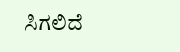ಸಿಗಲಿದೆ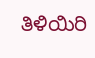ತಿಳಿಯಿರಿ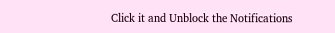Click it and Unblock the Notifications